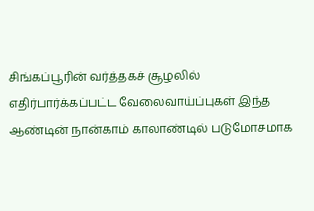சிங்கப்பூரின் வர்த்தகச் சூழலில் எதிர்பார்க்கப்பட்ட வேலைவாய்ப்புகள் இந்த ஆண்டின் நான்காம் காலாண்டில் படுமோசமாக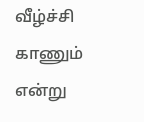வீழ்ச்சி காணும் என்று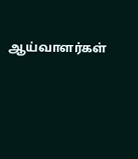ஆய்வாளர்கள்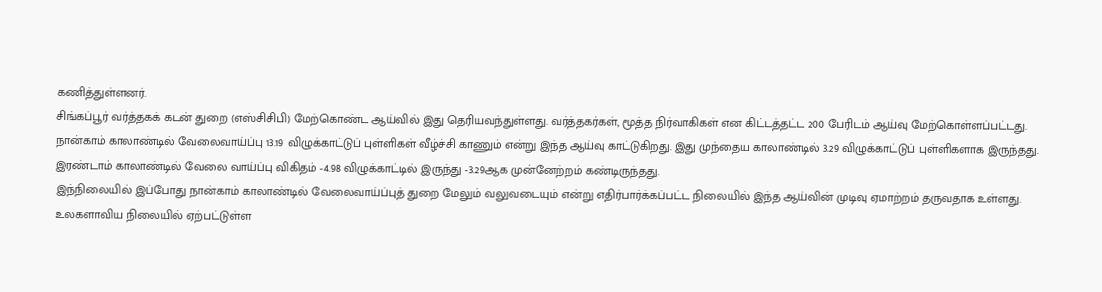கணித்துள்ளனர்.
சிங்கப்பூர் வர்த்தகக் கடன் துறை (எஸ்சிசிபி) மேற்கொண்ட ஆய்வில் இது தெரியவந்துள்ளது. வர்த்தகர்கள், மூத்த நிர்வாகிகள் என கிட்டத்தட்ட 200 பேரிடம் ஆய்வு மேற்கொள்ளப்பட்டது.
நான்காம் காலாண்டில் வேலைவாய்ப்பு 13.19 விழுக்காட்டுப் புள்ளிகள் வீழ்ச்சி காணும் என்று இந்த ஆய்வு காட்டுகிறது. இது முந்தைய காலாண்டில் 3.29 விழுக்காட்டுப் புள்ளிகளாக இருந்தது.
இரண்டாம் காலாண்டில் வேலை வாய்ப்பு விகிதம் -4.98 விழுக்காட்டில் இருந்து -3.29ஆக முன்னேற்றம் கண்டிருந்தது.
இந்நிலையில் இப்போது நான்காம் காலாண்டில் வேலைவாய்ப்புத் துறை மேலும் வலுவடையும் என்று எதிர்பார்க்கப்பட்ட நிலையில் இந்த ஆய்வின் முடிவு ஏமாற்றம் தருவதாக உள்ளது.
உலகளாவிய நிலையில் ஏற்பட்டுள்ள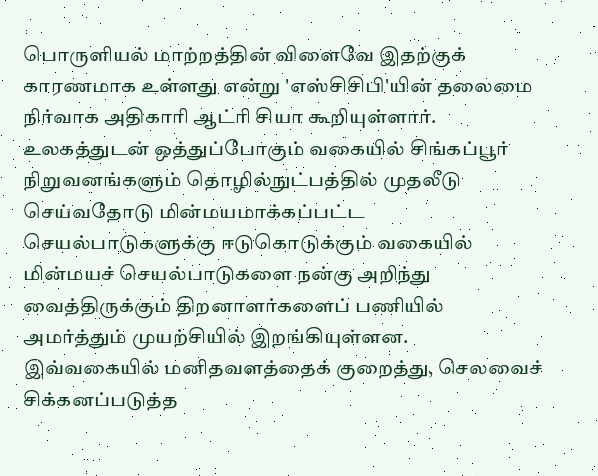பொருளியல் மாற்றத்தின் விளைவே இதற்குக் காரணமாக உள்ளது என்று 'எஸ்சிசிபி'யின் தலைமை நிர்வாக அதிகாரி ஆட்ரி சியா கூறியுள்ளார்.
உலகத்துடன் ஒத்துப்போகும் வகையில் சிங்கப்பூர் நிறுவனங்களும் தொழில்நுட்பத்தில் முதலீடு செய்வதோடு மின்மயமாக்கப்பட்ட செயல்பாடுகளுக்கு ஈடுகொடுக்கும் வகையில் மின்மயச் செயல்பாடுகளை நன்கு அறிந்து வைத்திருக்கும் திறனாளர்களைப் பணியில் அமர்த்தும் முயற்சியில் இறங்கியுள்ளன. இவ்வகையில் மனிதவளத்தைக் குறைத்து, செலவைச் சிக்கனப்படுத்த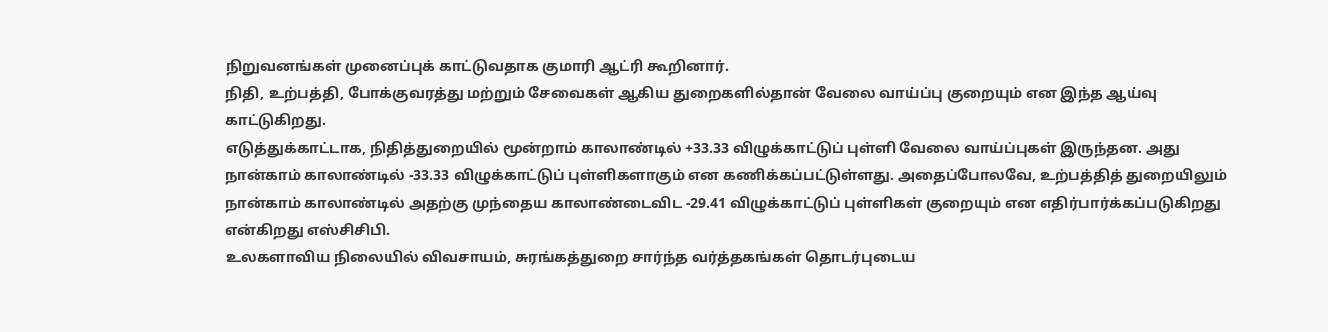நிறுவனங்கள் முனைப்புக் காட்டுவதாக குமாரி ஆட்ரி கூறினார்.
நிதி, உற்பத்தி, போக்குவரத்து மற்றும் சேவைகள் ஆகிய துறைகளில்தான் வேலை வாய்ப்பு குறையும் என இந்த ஆய்வு காட்டுகிறது.
எடுத்துக்காட்டாக, நிதித்துறையில் மூன்றாம் காலாண்டில் +33.33 விழுக்காட்டுப் புள்ளி வேலை வாய்ப்புகள் இருந்தன. அது நான்காம் காலாண்டில் -33.33 விழுக்காட்டுப் புள்ளிகளாகும் என கணிக்கப்பட்டுள்ளது. அதைப்போலவே, உற்பத்தித் துறையிலும் நான்காம் காலாண்டில் அதற்கு முந்தைய காலாண்டைவிட -29.41 விழுக்காட்டுப் புள்ளிகள் குறையும் என எதிர்பார்க்கப்படுகிறது என்கிறது எஸ்சிசிபி.
உலகளாவிய நிலையில் விவசாயம், சுரங்கத்துறை சார்ந்த வர்த்தகங்கள் தொடர்புடைய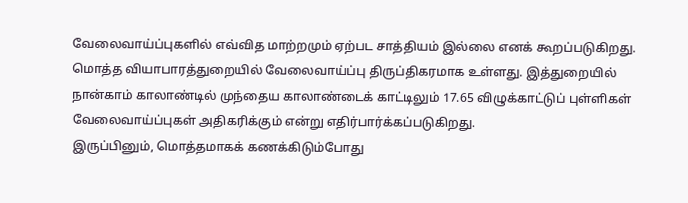வேலைவாய்ப்புகளில் எவ்வித மாற்றமும் ஏற்பட சாத்தியம் இல்லை எனக் கூறப்படுகிறது.
மொத்த வியாபாரத்துறையில் வேலைவாய்ப்பு திருப்திகரமாக உள்ளது. இத்துறையில் நான்காம் காலாண்டில் முந்தைய காலாண்டைக் காட்டிலும் 17.65 விழுக்காட்டுப் புள்ளிகள் வேலைவாய்ப்புகள் அதிகரிக்கும் என்று எதிர்பார்க்கப்படுகிறது.
இருப்பினும், மொத்தமாகக் கணக்கிடும்போது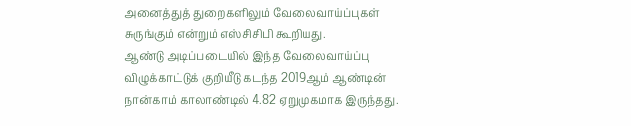அனைத்துத் துறைகளிலும் வேலைவாய்ப்புகள் சுருங்கும் என்றும் எஸ்சிசிபி கூறியது.
ஆண்டு அடிப்படையில் இந்த வேலைவாய்ப்பு விழுக்காட்டுக் குறியீடு கடந்த 2019ஆம் ஆண்டின் நான்காம் காலாண்டில் 4.82 ஏறுமுகமாக இருந்தது.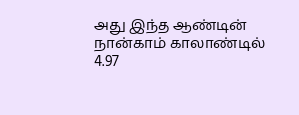அது இந்த ஆண்டின் நான்காம் காலாண்டில் 4.97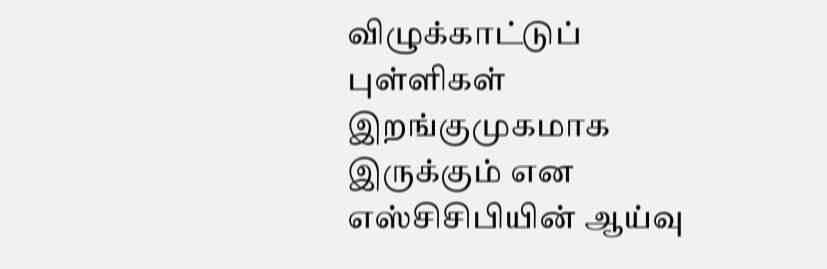விழுக்காட்டுப் புள்ளிகள் இறங்குமுகமாக இருக்கும் என எஸ்சிசிபியின் ஆய்வு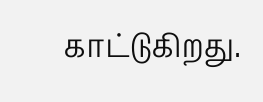காட்டுகிறது.